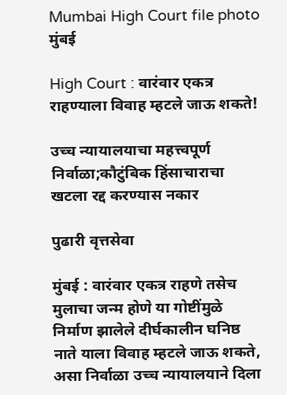Mumbai High Court file photo
मुंबई

High Court : वारंवार एकत्र राहण्याला विवाह म्हटले जाऊ शकते!

उच्च न्यायालयाचा महत्त्वपूर्ण निर्वाळा;कौटुंबिक हिंसाचाराचा खटला रद्द करण्यास नकार

पुढारी वृत्तसेवा

मुंबई : वारंवार एकत्र राहणे तसेच मुलाचा जन्म होणे या गोष्टींमुळे निर्माण झालेले दीर्घकालीन घनिष्ठ नाते याला विवाह म्हटले जाऊ शकते, असा निर्वाळा उच्च न्यायालयाने दिला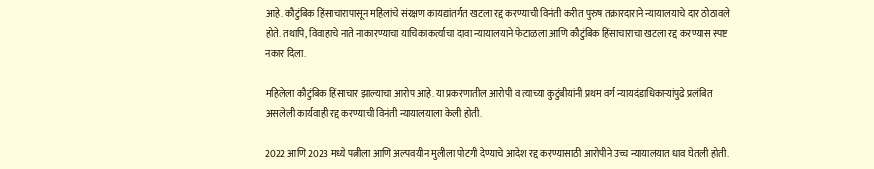आहे. कौटुंबिक हिंसाचारापासून महिलांचे संरक्षण कायद्यांतर्गत खटला रद्द करण्याची विनंती करीत पुरुष तक्रारदाराने न्यायालयाचे दार ठोठावले होते. तथापि, विवाहाचे नाते नाकारण्याचा याचिकाकर्त्याचा दावा न्यायालयाने फेटाळला आणि कौटुंबिक हिंसाचाराचा खटला रद्द करण्यास स्पष्ट नकार दिला.

महिलेला कौटुंबिक हिंसाचार झाल्याचा आरोप आहे. या प्रकरणातील आरोपी व त्याच्या कुटुंबीयांनी प्रथम वर्ग न्यायदंडाधिकाऱ्यांपुढे प्रलंबित असलेली कार्यवाही रद्द करण्याची विनंती न्यायालयाला केली होती.

2022 आणि 2023 मध्ये पत्नीला आणि अल्पवयीन मुलीला पोटगी देण्याचे आदेश रद्द करण्यासाठी आरोपीने उच्च न्यायालयात धाव घेतली होती.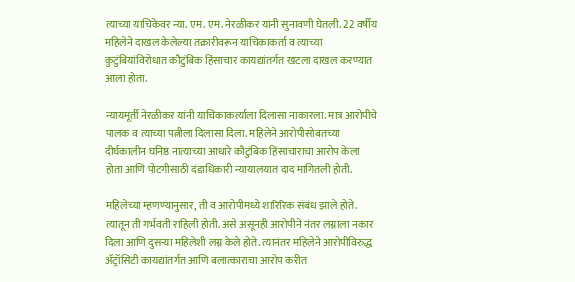त्याच्या याचिकेवर न्या. एम. एम. नेरळीकर यांनी सुनावणी घेतली. 22 वर्षीय महिलेने दाखल केलेल्या तक्रारीवरून याचिकाकर्ता व त्याच्या कुटुंबियांविरोधात कौटुंबिक हिंसाचार कायद्यांतर्गत खटला दाखल करण्यात आला होता.

न्यायमूर्ती नेरळीकर यांनी याचिकाकर्त्याला दिलासा नाकारला. मात्र आरोपीचे पालक व त्याच्या पत्नीला दिलासा दिला. महिलेने आरोपीसोबतच्या दीर्घकालीन घनिष्ठ नात्याच्या आधारे कौटुंबिक हिंसाचाराचा आरोप केला होता आणि पोटगीसाठी दंडाधिकारी न्यायालयात दाद मागितली होती.

महिलेच्या म्हणण्यानुसार, ती व आरोपीमध्ये शारिरिक संबंध झाले होते. त्यातून ती गर्भवती राहिली होती. असे असूनही आरोपीने नंतर लग्नाला नकार दिला आणि दुसऱ्या महिलेशी लग्न केले होते. त्यानंतर महिलेने आरोपीविरुद्ध ॲट्रॉसिटी कायद्यांतर्गत आणि बलात्काराचा आरोप करीत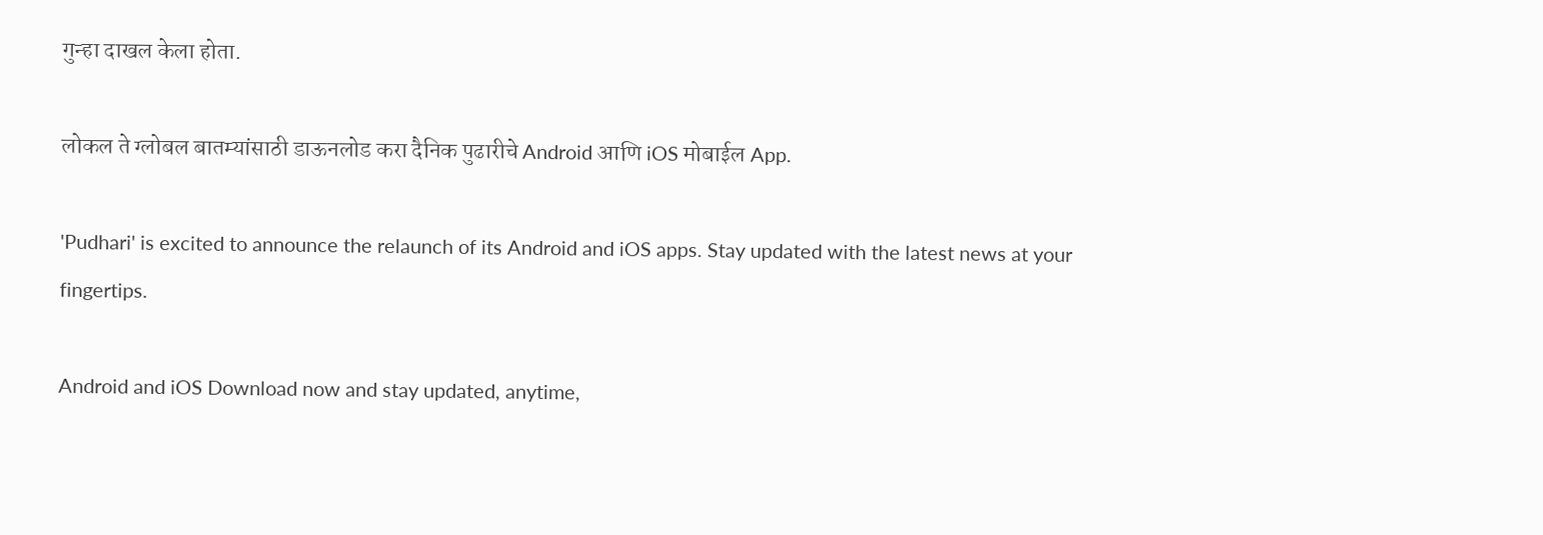गुन्हा दाखल केला होता.

लोकल ते ग्लोबल बातम्यांसाठी डाऊनलोड करा दैनिक पुढारीचे Android आणि iOS मोबाईल App.

'Pudhari' is excited to announce the relaunch of its Android and iOS apps. Stay updated with the latest news at your fingertips.

Android and iOS Download now and stay updated, anytime,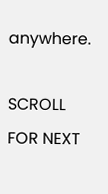anywhere.

SCROLL FOR NEXT